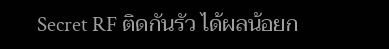Secret RF ติดกันรัว ได้ผลน้อยก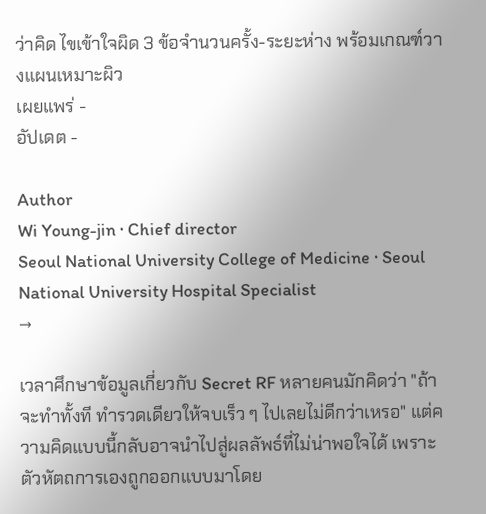ว่าคิด ไขเข้าใจผิด 3 ข้อจำนวนครั้ง-ระยะห่าง พร้อมเกณฑ์วางแผนเหมาะผิว
เผยแพร่ -
อัปเดต -

Author
Wi Young-jin · Chief director
Seoul National University College of Medicine · Seoul National University Hospital Specialist
→

เวลาศึกษาข้อมูลเกี่ยวกับ Secret RF หลายคนมักคิดว่า "ถ้าจะทำทั้งที ทำรวดเดียวให้จบเร็ว ๆ ไปเลยไม่ดีกว่าเหรอ" แต่ความคิดแบบนี้กลับอาจนำไปสู่ผลลัพธ์ที่ไม่น่าพอใจได้ เพราะตัวหัตถการเองถูกออกแบบมาโดย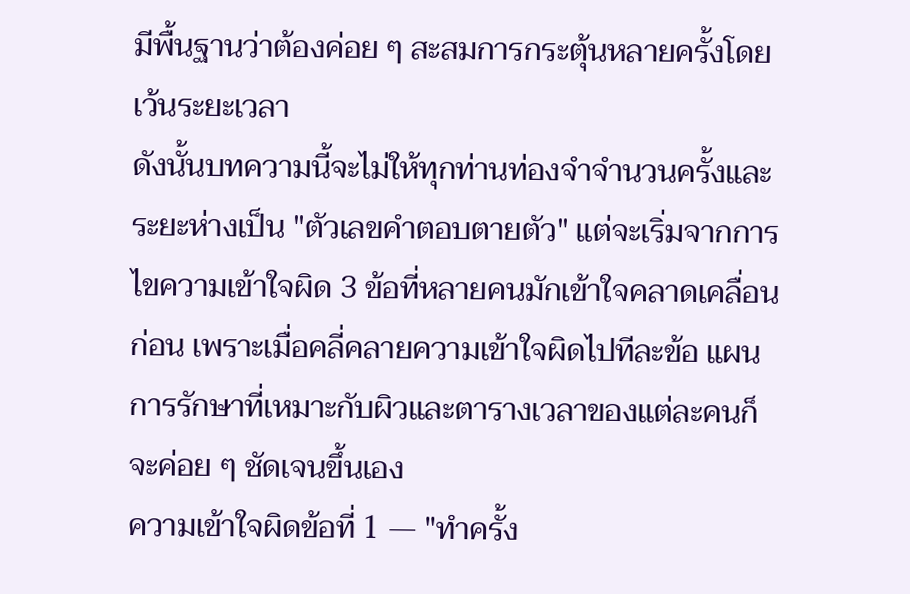มีพื้นฐานว่าต้องค่อย ๆ สะสมการกระตุ้นหลายครั้งโดยเว้นระยะเวลา
ดังนั้นบทความนี้จะไม่ให้ทุกท่านท่องจำจำนวนครั้งและระยะห่างเป็น "ตัวเลขคำตอบตายตัว" แต่จะเริ่มจากการไขความเข้าใจผิด 3 ข้อที่หลายคนมักเข้าใจคลาดเคลื่อนก่อน เพราะเมื่อคลี่คลายความเข้าใจผิดไปทีละข้อ แผนการรักษาที่เหมาะกับผิวและตารางเวลาของแต่ละคนก็จะค่อย ๆ ชัดเจนขึ้นเอง
ความเข้าใจผิดข้อที่ 1 — "ทำครั้ง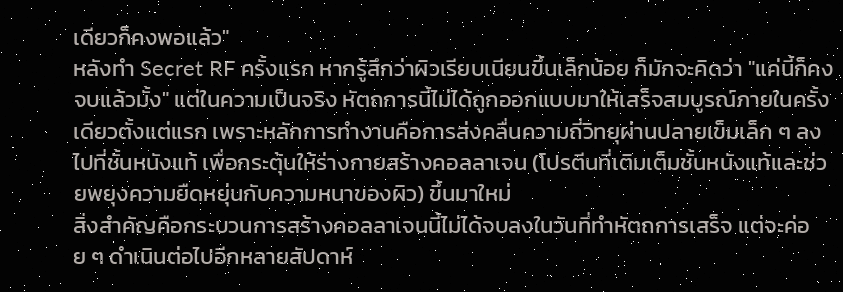เดียวก็คงพอแล้ว"
หลังทำ Secret RF ครั้งแรก หากรู้สึกว่าผิวเรียบเนียนขึ้นเล็กน้อย ก็มักจะคิดว่า "แค่นี้ก็คงจบแล้วมั้ง" แต่ในความเป็นจริง หัตถการนี้ไม่ได้ถูกออกแบบมาให้เสร็จสมบูรณ์ภายในครั้งเดียวตั้งแต่แรก เพราะหลักการทำงานคือการส่งคลื่นความถี่วิทยุผ่านปลายเข็มเล็ก ๆ ลงไปที่ชั้นหนังแท้ เพื่อกระตุ้นให้ร่างกายสร้างคอลลาเจน (โปรตีนที่เติมเต็มชั้นหนังแท้และช่วยพยุงความยืดหยุ่นกับความหนาของผิว) ขึ้นมาใหม่
สิ่งสำคัญคือกระบวนการสร้างคอลลาเจนนี้ไม่ได้จบลงในวันที่ทำหัตถการเสร็จ แต่จะค่อย ๆ ดำเนินต่อไปอีกหลายสัปดาห์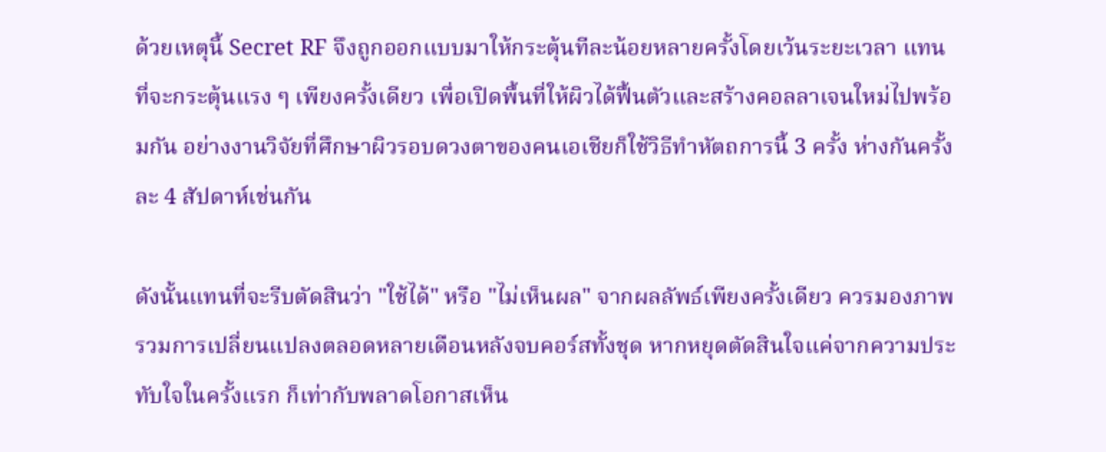ด้วยเหตุนี้ Secret RF จึงถูกออกแบบมาให้กระตุ้นทีละน้อยหลายครั้งโดยเว้นระยะเวลา แทนที่จะกระตุ้นแรง ๆ เพียงครั้งเดียว เพื่อเปิดพื้นที่ให้ผิวได้ฟื้นตัวและสร้างคอลลาเจนใหม่ไปพร้อมกัน อย่างงานวิจัยที่ศึกษาผิวรอบดวงตาของคนเอเชียก็ใช้วิธีทำหัตถการนี้ 3 ครั้ง ห่างกันครั้งละ 4 สัปดาห์เช่นกัน

ดังนั้นแทนที่จะรีบตัดสินว่า "ใช้ได้" หรือ "ไม่เห็นผล" จากผลลัพธ์เพียงครั้งเดียว ควรมองภาพรวมการเปลี่ยนแปลงตลอดหลายเดือนหลังจบคอร์สทั้งชุด หากหยุดตัดสินใจแค่จากความประทับใจในครั้งแรก ก็เท่ากับพลาดโอกาสเห็น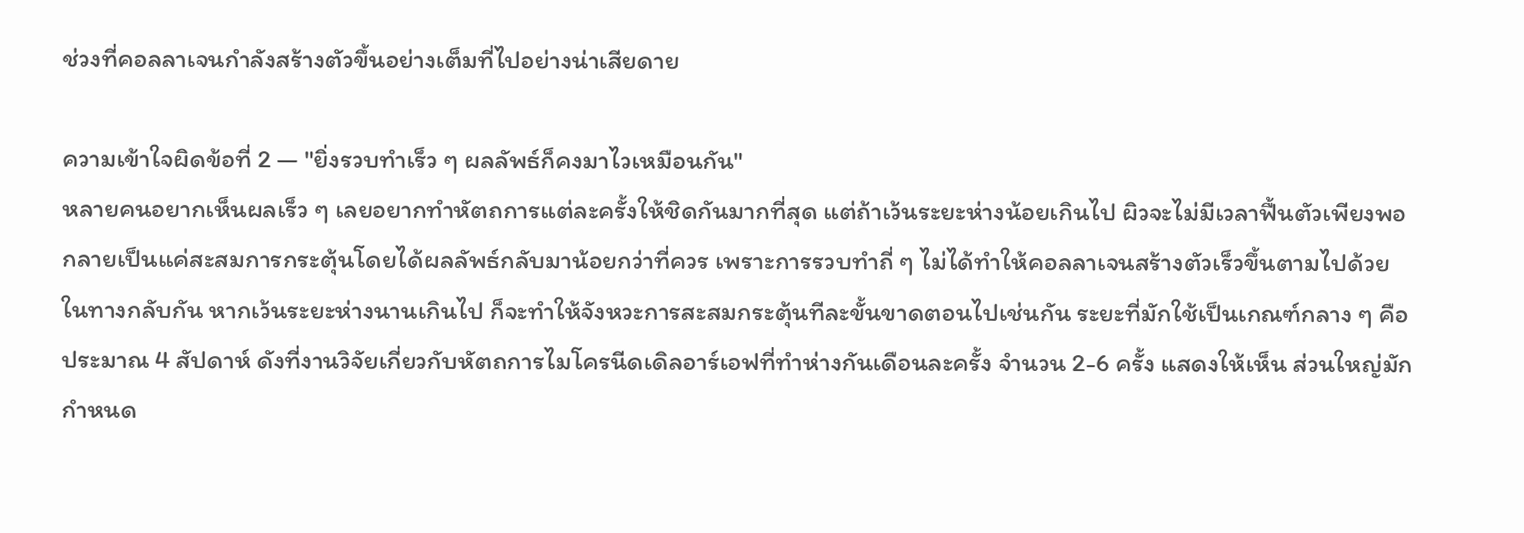ช่วงที่คอลลาเจนกำลังสร้างตัวขึ้นอย่างเต็มที่ไปอย่างน่าเสียดาย

ความเข้าใจผิดข้อที่ 2 — "ยิ่งรวบทำเร็ว ๆ ผลลัพธ์ก็คงมาไวเหมือนกัน"
หลายคนอยากเห็นผลเร็ว ๆ เลยอยากทำหัตถการแต่ละครั้งให้ชิดกันมากที่สุด แต่ถ้าเว้นระยะห่างน้อยเกินไป ผิวจะไม่มีเวลาฟื้นตัวเพียงพอ กลายเป็นแค่สะสมการกระตุ้นโดยได้ผลลัพธ์กลับมาน้อยกว่าที่ควร เพราะการรวบทำถี่ ๆ ไม่ได้ทำให้คอลลาเจนสร้างตัวเร็วขึ้นตามไปด้วย
ในทางกลับกัน หากเว้นระยะห่างนานเกินไป ก็จะทำให้จังหวะการสะสมกระตุ้นทีละขั้นขาดตอนไปเช่นกัน ระยะที่มักใช้เป็นเกณฑ์กลาง ๆ คือประมาณ 4 สัปดาห์ ดังที่งานวิจัยเกี่ยวกับหัตถการไมโครนีดเดิลอาร์เอฟที่ทำห่างกันเดือนละครั้ง จำนวน 2-6 ครั้ง แสดงให้เห็น ส่วนใหญ่มักกำหนด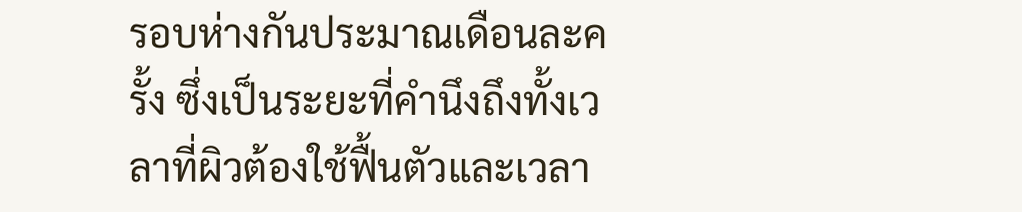รอบห่างกันประมาณเดือนละครั้ง ซึ่งเป็นระยะที่คำนึงถึงทั้งเวลาที่ผิวต้องใช้ฟื้นตัวและเวลา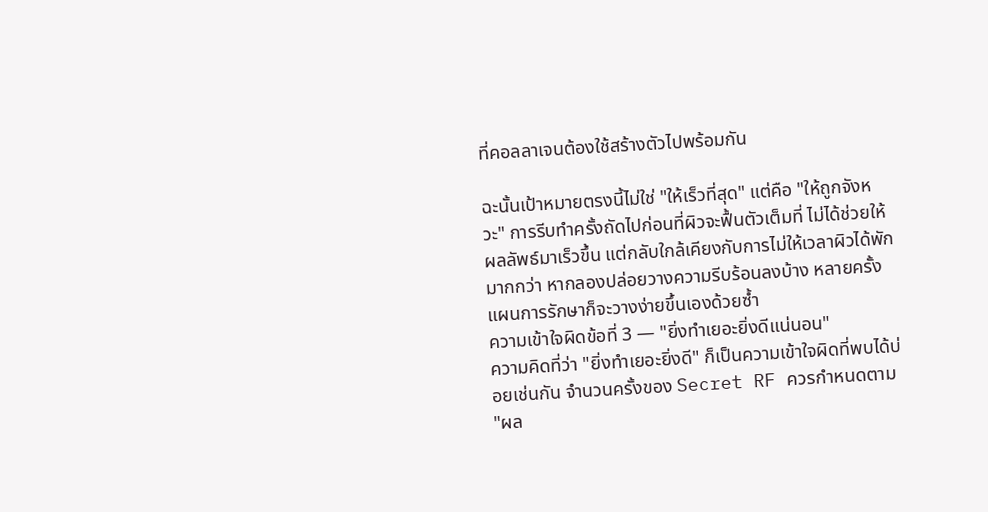ที่คอลลาเจนต้องใช้สร้างตัวไปพร้อมกัน

ฉะนั้นเป้าหมายตรงนี้ไม่ใช่ "ให้เร็วที่สุด" แต่คือ "ให้ถูกจังหวะ" การรีบทำครั้งถัดไปก่อนที่ผิวจะฟื้นตัวเต็มที่ ไม่ได้ช่วยให้ผลลัพธ์มาเร็วขึ้น แต่กลับใกล้เคียงกับการไม่ให้เวลาผิวได้พักมากกว่า หากลองปล่อยวางความรีบร้อนลงบ้าง หลายครั้งแผนการรักษาก็จะวางง่ายขึ้นเองด้วยซ้ำ
ความเข้าใจผิดข้อที่ 3 — "ยิ่งทำเยอะยิ่งดีแน่นอน"
ความคิดที่ว่า "ยิ่งทำเยอะยิ่งดี" ก็เป็นความเข้าใจผิดที่พบได้บ่อยเช่นกัน จำนวนครั้งของ Secret RF ควรกำหนดตาม "ผล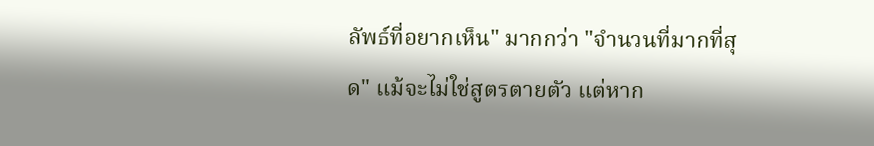ลัพธ์ที่อยากเห็น" มากกว่า "จำนวนที่มากที่สุด" แม้จะไม่ใช่สูตรตายตัว แต่หาก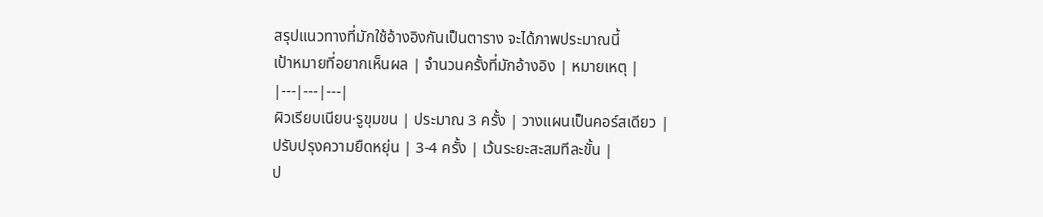สรุปแนวทางที่มักใช้อ้างอิงกันเป็นตาราง จะได้ภาพประมาณนี้
เป้าหมายที่อยากเห็นผล | จำนวนครั้งที่มักอ้างอิง | หมายเหตุ |
|---|---|---|
ผิวเรียบเนียน·รูขุมขน | ประมาณ 3 ครั้ง | วางแผนเป็นคอร์สเดียว |
ปรับปรุงความยืดหยุ่น | 3-4 ครั้ง | เว้นระยะสะสมทีละขั้น |
ป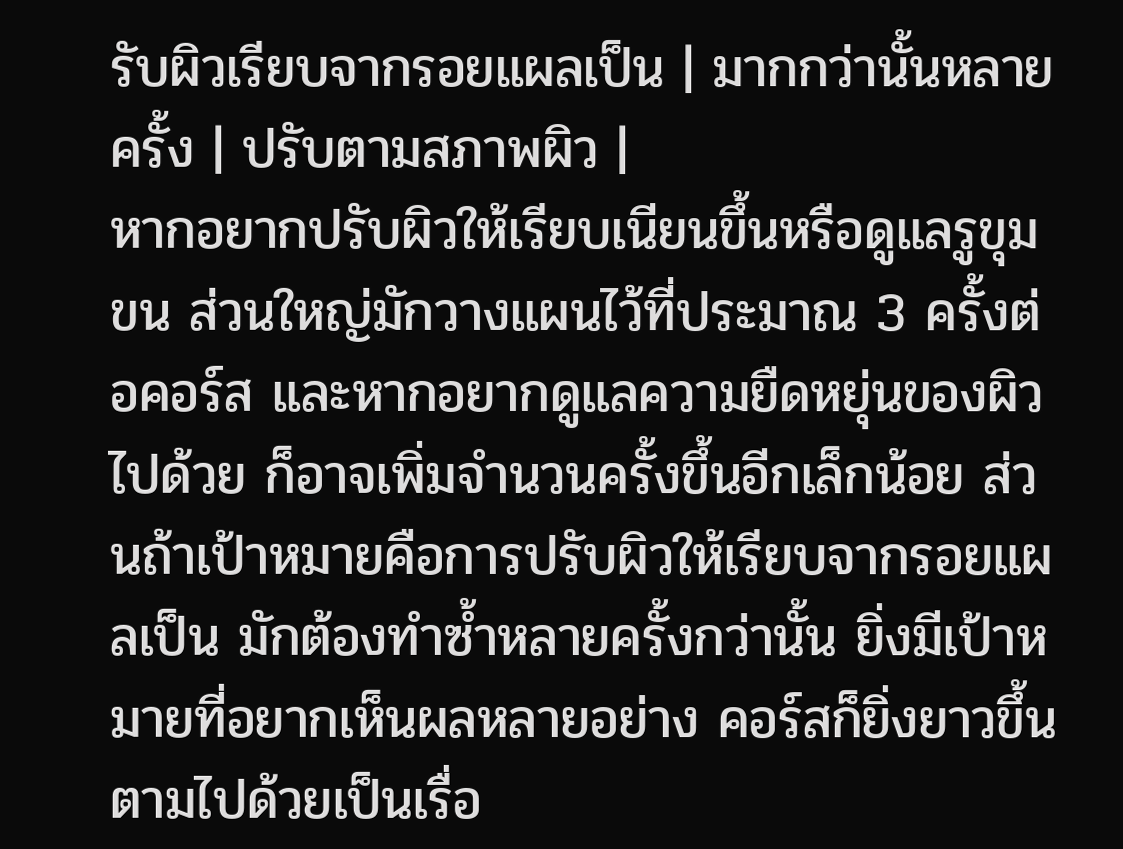รับผิวเรียบจากรอยแผลเป็น | มากกว่านั้นหลายครั้ง | ปรับตามสภาพผิว |
หากอยากปรับผิวให้เรียบเนียนขึ้นหรือดูแลรูขุมขน ส่วนใหญ่มักวางแผนไว้ที่ประมาณ 3 ครั้งต่อคอร์ส และหากอยากดูแลความยืดหยุ่นของผิวไปด้วย ก็อาจเพิ่มจำนวนครั้งขึ้นอีกเล็กน้อย ส่วนถ้าเป้าหมายคือการปรับผิวให้เรียบจากรอยแผลเป็น มักต้องทำซ้ำหลายครั้งกว่านั้น ยิ่งมีเป้าหมายที่อยากเห็นผลหลายอย่าง คอร์สก็ยิ่งยาวขึ้นตามไปด้วยเป็นเรื่อ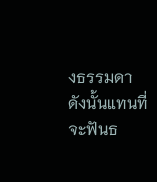งธรรมดา
ดังนั้นแทนที่จะฟันธ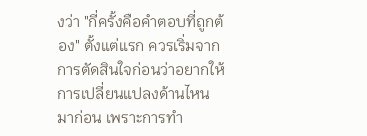งว่า "กี่ครั้งคือคำตอบที่ถูกต้อง" ตั้งแต่แรก ควรเริ่มจากการตัดสินใจก่อนว่าอยากให้การเปลี่ยนแปลงด้านไหนมาก่อน เพราะการทำ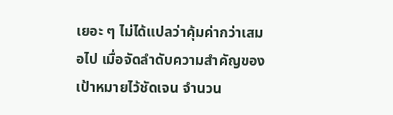เยอะ ๆ ไม่ได้แปลว่าคุ้มค่ากว่าเสมอไป เมื่อจัดลำดับความสำคัญของเป้าหมายไว้ชัดเจน จำนวน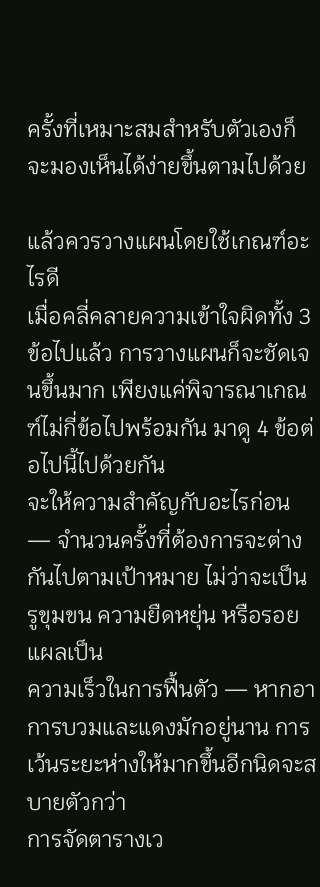ครั้งที่เหมาะสมสำหรับตัวเองก็จะมองเห็นได้ง่ายขึ้นตามไปด้วย

แล้วควรวางแผนโดยใช้เกณฑ์อะไรดี
เมื่อคลี่คลายความเข้าใจผิดทั้ง 3 ข้อไปแล้ว การวางแผนก็จะชัดเจนขึ้นมาก เพียงแค่พิจารณาเกณฑ์ไม่กี่ข้อไปพร้อมกัน มาดู 4 ข้อต่อไปนี้ไปด้วยกัน
จะให้ความสำคัญกับอะไรก่อน — จำนวนครั้งที่ต้องการจะต่างกันไปตามเป้าหมาย ไม่ว่าจะเป็นรูขุมขน ความยืดหยุ่น หรือรอยแผลเป็น
ความเร็วในการฟื้นตัว — หากอาการบวมและแดงมักอยู่นาน การเว้นระยะห่างให้มากขึ้นอีกนิดจะสบายตัวกว่า
การจัดตารางเว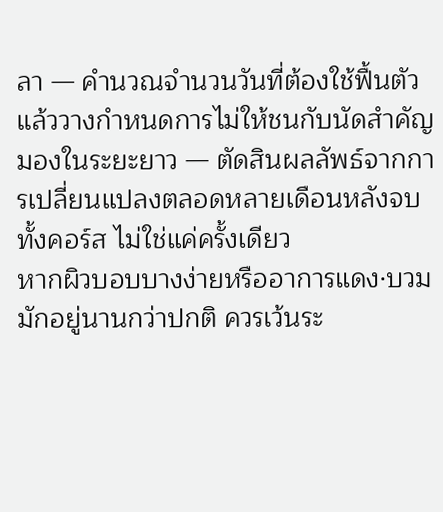ลา — คำนวณจำนวนวันที่ต้องใช้ฟื้นตัว แล้ววางกำหนดการไม่ให้ชนกับนัดสำคัญ
มองในระยะยาว — ตัดสินผลลัพธ์จากการเปลี่ยนแปลงตลอดหลายเดือนหลังจบทั้งคอร์ส ไม่ใช่แค่ครั้งเดียว
หากผิวบอบบางง่ายหรืออาการแดง·บวมมักอยู่นานกว่าปกติ ควรเว้นระ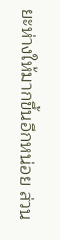ยะห่างให้มากขึ้นอีกหน่อย ส่วน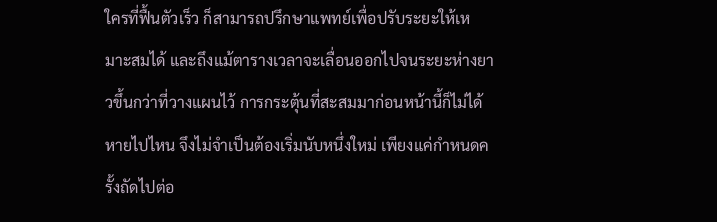ใครที่ฟื้นตัวเร็ว ก็สามารถปรึกษาแพทย์เพื่อปรับระยะให้เหมาะสมได้ และถึงแม้ตารางเวลาจะเลื่อนออกไปจนระยะห่างยาวขึ้นกว่าที่วางแผนไว้ การกระตุ้นที่สะสมมาก่อนหน้านี้ก็ไม่ได้หายไปไหน จึงไม่จำเป็นต้องเริ่มนับหนึ่งใหม่ เพียงแค่กำหนดครั้งถัดไปต่อ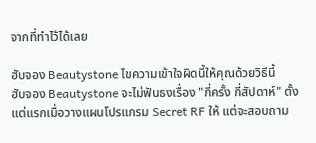จากที่ทำไว้ได้เลย

ฮับจอง Beautystone ไขความเข้าใจผิดนี้ให้คุณด้วยวิธีนี้
ฮับจอง Beautystone จะไม่ฟันธงเรื่อง "กี่ครั้ง กี่สัปดาห์" ตั้งแต่แรกเมื่อวางแผนโปรแกรม Secret RF ให้ แต่จะสอบถาม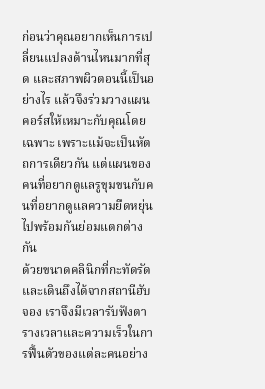ก่อนว่าคุณอยากเห็นการเปลี่ยนแปลงด้านไหนมากที่สุด และสภาพผิวตอนนี้เป็นอย่างไร แล้วจึงร่วมวางแผนคอร์สให้เหมาะกับคุณโดยเฉพาะ เพราะแม้จะเป็นหัตถการเดียวกัน แต่แผนของคนที่อยากดูแลรูขุมขนกับคนที่อยากดูแลความยืดหยุ่นไปพร้อมกันย่อมแตกต่างกัน
ด้วยขนาดคลินิกที่กะทัดรัดและเดินถึงได้จากสถานีฮับจอง เราจึงมีเวลารับฟังตารางเวลาและความเร็วในการฟื้นตัวของแต่ละคนอย่าง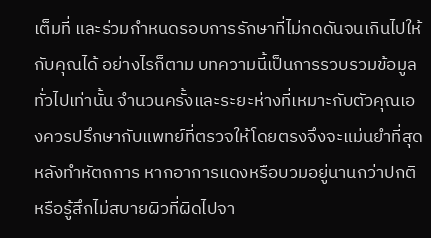เต็มที่ และร่วมกำหนดรอบการรักษาที่ไม่กดดันจนเกินไปให้กับคุณได้ อย่างไรก็ตาม บทความนี้เป็นการรวบรวมข้อมูลทั่วไปเท่านั้น จำนวนครั้งและระยะห่างที่เหมาะกับตัวคุณเองควรปรึกษากับแพทย์ที่ตรวจให้โดยตรงจึงจะแม่นยำที่สุด
หลังทำหัตถการ หากอาการแดงหรือบวมอยู่นานกว่าปกติ หรือรู้สึกไม่สบายผิวที่ผิดไปจา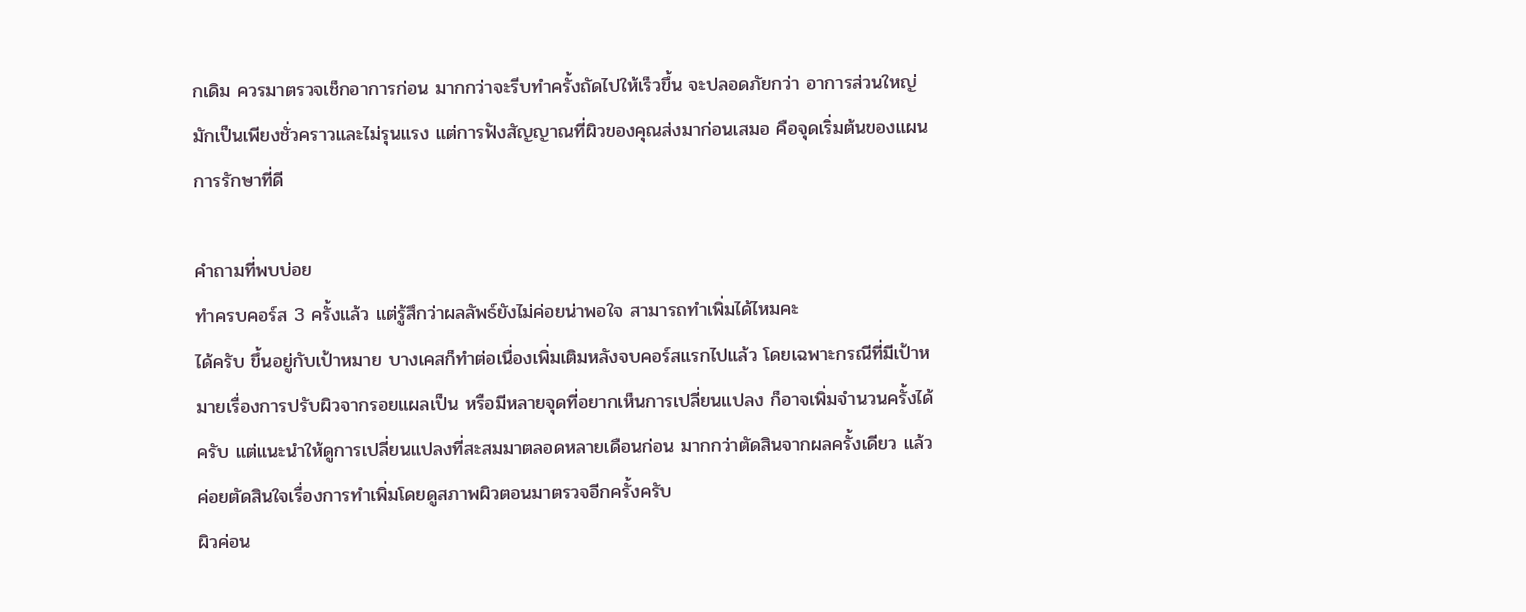กเดิม ควรมาตรวจเช็กอาการก่อน มากกว่าจะรีบทำครั้งถัดไปให้เร็วขึ้น จะปลอดภัยกว่า อาการส่วนใหญ่มักเป็นเพียงชั่วคราวและไม่รุนแรง แต่การฟังสัญญาณที่ผิวของคุณส่งมาก่อนเสมอ คือจุดเริ่มต้นของแผนการรักษาที่ดี

คำถามที่พบบ่อย
ทำครบคอร์ส 3 ครั้งแล้ว แต่รู้สึกว่าผลลัพธ์ยังไม่ค่อยน่าพอใจ สามารถทำเพิ่มได้ไหมคะ
ได้ครับ ขึ้นอยู่กับเป้าหมาย บางเคสก็ทำต่อเนื่องเพิ่มเติมหลังจบคอร์สแรกไปแล้ว โดยเฉพาะกรณีที่มีเป้าหมายเรื่องการปรับผิวจากรอยแผลเป็น หรือมีหลายจุดที่อยากเห็นการเปลี่ยนแปลง ก็อาจเพิ่มจำนวนครั้งได้ครับ แต่แนะนำให้ดูการเปลี่ยนแปลงที่สะสมมาตลอดหลายเดือนก่อน มากกว่าตัดสินจากผลครั้งเดียว แล้วค่อยตัดสินใจเรื่องการทำเพิ่มโดยดูสภาพผิวตอนมาตรวจอีกครั้งครับ
ผิวค่อน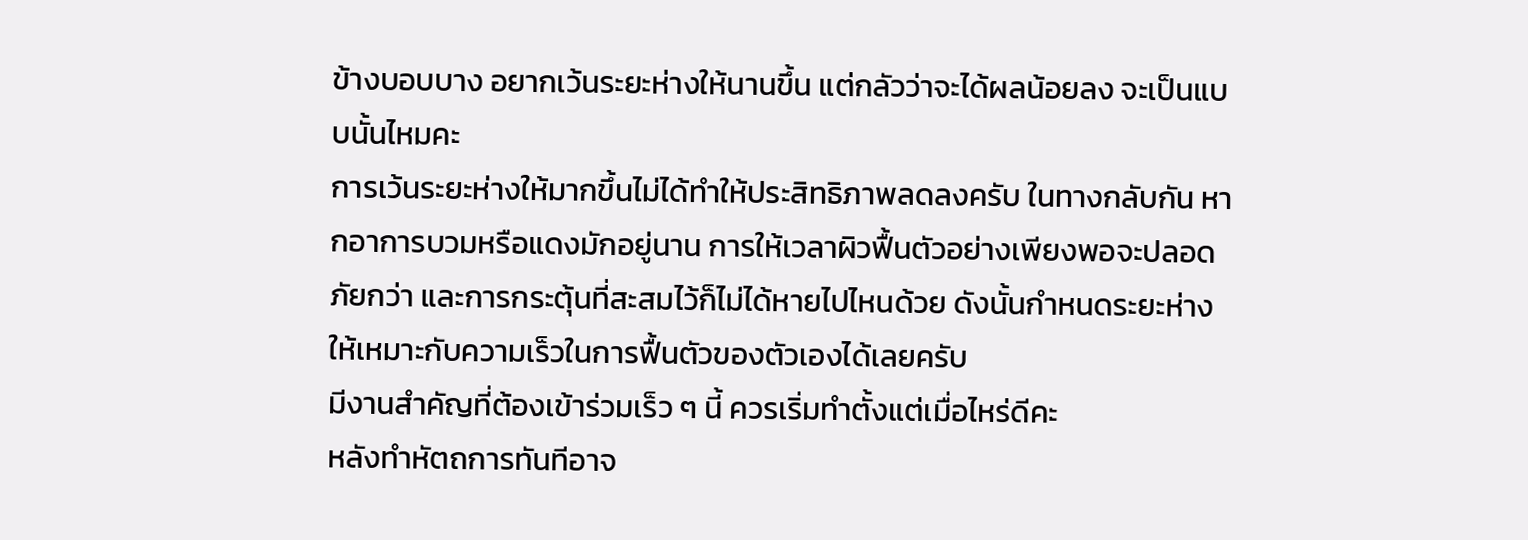ข้างบอบบาง อยากเว้นระยะห่างให้นานขึ้น แต่กลัวว่าจะได้ผลน้อยลง จะเป็นแบบนั้นไหมคะ
การเว้นระยะห่างให้มากขึ้นไม่ได้ทำให้ประสิทธิภาพลดลงครับ ในทางกลับกัน หากอาการบวมหรือแดงมักอยู่นาน การให้เวลาผิวฟื้นตัวอย่างเพียงพอจะปลอดภัยกว่า และการกระตุ้นที่สะสมไว้ก็ไม่ได้หายไปไหนด้วย ดังนั้นกำหนดระยะห่างให้เหมาะกับความเร็วในการฟื้นตัวของตัวเองได้เลยครับ
มีงานสำคัญที่ต้องเข้าร่วมเร็ว ๆ นี้ ควรเริ่มทำตั้งแต่เมื่อไหร่ดีคะ
หลังทำหัตถการทันทีอาจ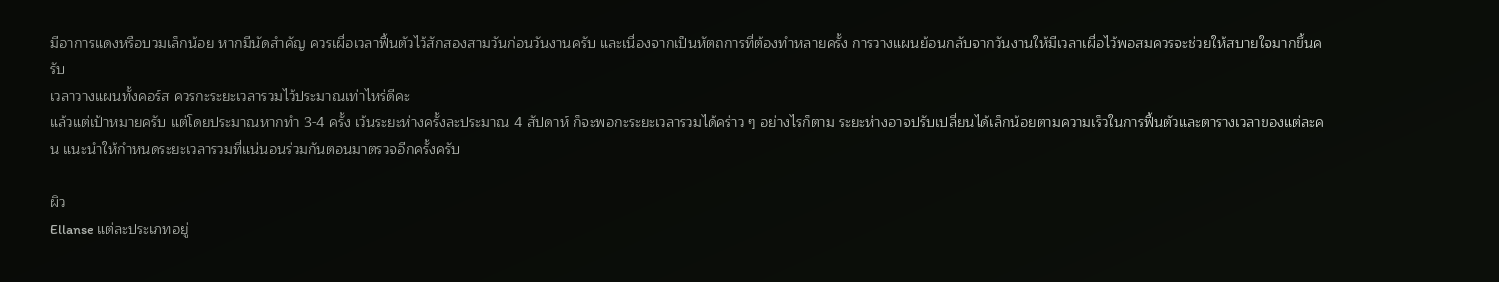มีอาการแดงหรือบวมเล็กน้อย หากมีนัดสำคัญ ควรเผื่อเวลาฟื้นตัวไว้สักสองสามวันก่อนวันงานครับ และเนื่องจากเป็นหัตถการที่ต้องทำหลายครั้ง การวางแผนย้อนกลับจากวันงานให้มีเวลาเผื่อไว้พอสมควรจะช่วยให้สบายใจมากขึ้นครับ
เวลาวางแผนทั้งคอร์ส ควรกะระยะเวลารวมไว้ประมาณเท่าไหร่ดีคะ
แล้วแต่เป้าหมายครับ แต่โดยประมาณหากทำ 3-4 ครั้ง เว้นระยะห่างครั้งละประมาณ 4 สัปดาห์ ก็จะพอกะระยะเวลารวมได้คร่าว ๆ อย่างไรก็ตาม ระยะห่างอาจปรับเปลี่ยนได้เล็กน้อยตามความเร็วในการฟื้นตัวและตารางเวลาของแต่ละคน แนะนำให้กำหนดระยะเวลารวมที่แน่นอนร่วมกันตอนมาตรวจอีกครั้งครับ

ผิว
Ellanse แต่ละประเภทอยู่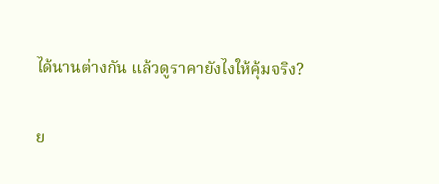ได้นานต่างกัน แล้วดูราคายังไงให้คุ้มจริง?

ย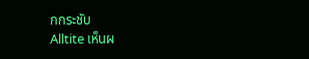กกระชับ
Alltite เห็นผ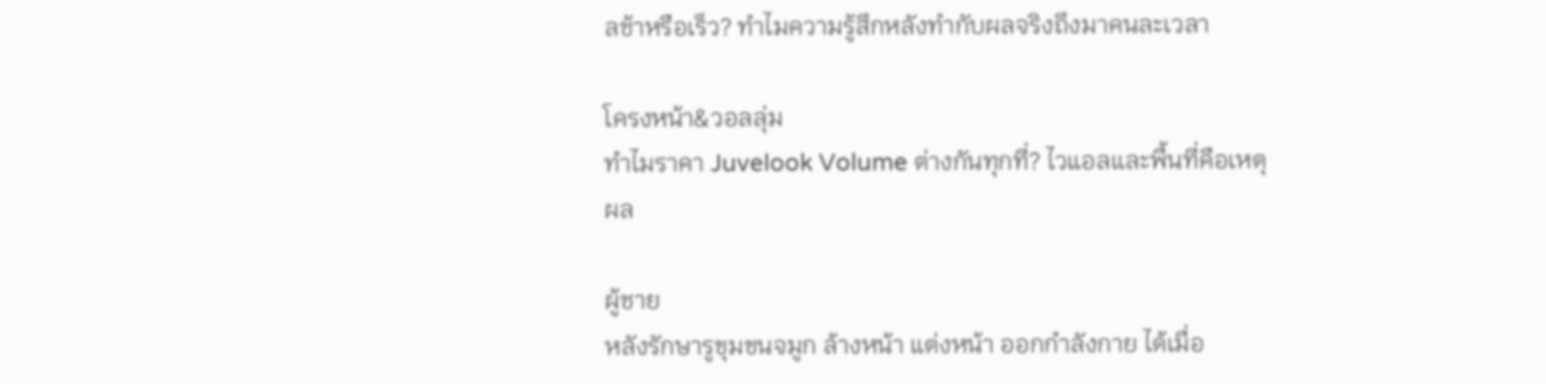ลช้าหรือเร็ว? ทำไมความรู้สึกหลังทำกับผลจริงถึงมาคนละเวลา

โครงหน้า&วอลลุ่ม
ทำไมราคา Juvelook Volume ต่างกันทุกที่? ไวแอลและพื้นที่คือเหตุผล

ผู้ชาย
หลังรักษารูขุมขนจมูก ล้างหน้า แต่งหน้า ออกกำลังกาย ได้เมื่อ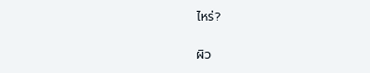ไหร่?

ผิว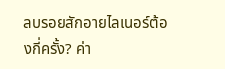ลบรอยสักอายไลเนอร์ต้องกี่ครั้ง? ค่า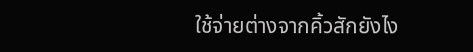ใช้จ่ายต่างจากคิ้วสักยังไง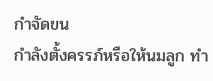กำจัดขน
กำลังตั้งครรภ์หรือให้นมลูก ทำ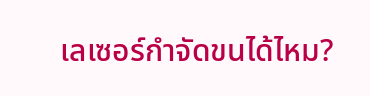เลเซอร์กำจัดขนได้ไหม?